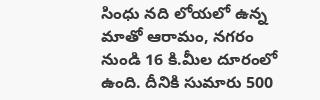సింధు నది లోయలో ఉన్న మాతో ఆరామం, నగరం నుండి 16 కి.మీల దూరంలో ఉంది. దీనికి సుమారు 500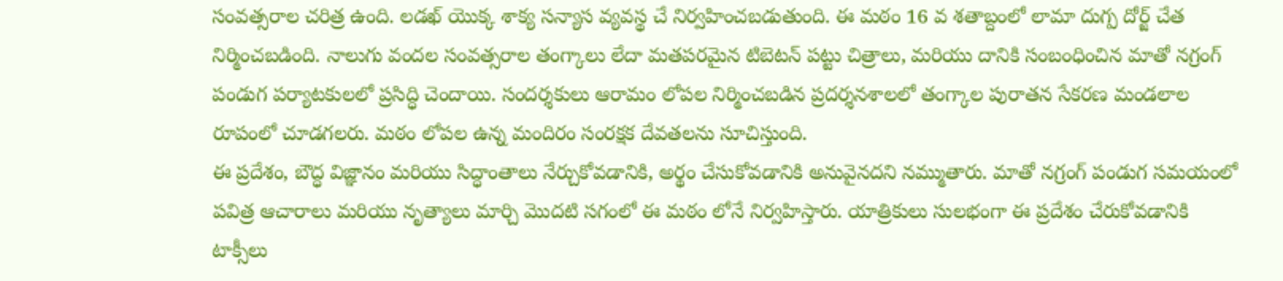సంవత్సరాల చరిత్ర ఉంది. లడఖ్ యొక్క శాక్య సన్యాస వ్యవస్థ చే నిర్వహించబడుతుంది. ఈ మఠం 16 వ శతాబ్దంలో లామా దుగ్ప దోర్జ్ చేత నిర్మించబడింది. నాలుగు వందల సంవత్సరాల తంగ్కాలు లేదా మతపరమైన టిబెటన్ పట్టు చిత్రాలు, మరియు దానికి సంబంధించిన మాతో నగ్రంగ్ పండుగ పర్యాటకులలో ప్రసిద్ధి చెందాయి. సందర్శకులు ఆరామం లోపల నిర్మించబడిన ప్రదర్శనశాలలో తంగ్కాల పురాతన సేకరణ మండలాల రూపంలో చూడగలరు. మఠం లోపల ఉన్న మందిరం సంరక్షక దేవతలను సూచిస్తుంది.
ఈ ప్రదేశం, బౌద్ధ విజ్ఞానం మరియు సిద్ధాంతాలు నేర్చుకోవడానికి, అర్థం చేసుకోవడానికి అనువైనదని నమ్ముతారు. మాతో నగ్రంగ్ పండుగ సమయంలో పవిత్ర ఆచారాలు మరియు నృత్యాలు మార్చి మొదటి సగంలో ఈ మఠం లోనే నిర్వహిస్తారు. యాత్రికులు సులభంగా ఈ ప్రదేశం చేరుకోవడానికి టాక్సీలు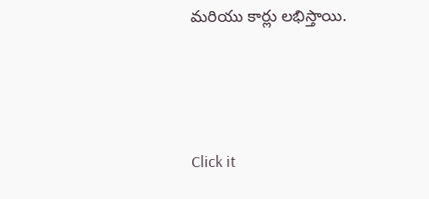మరియు కార్లు లభిస్తాయి.



Click it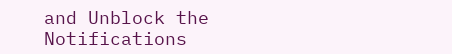and Unblock the Notifications